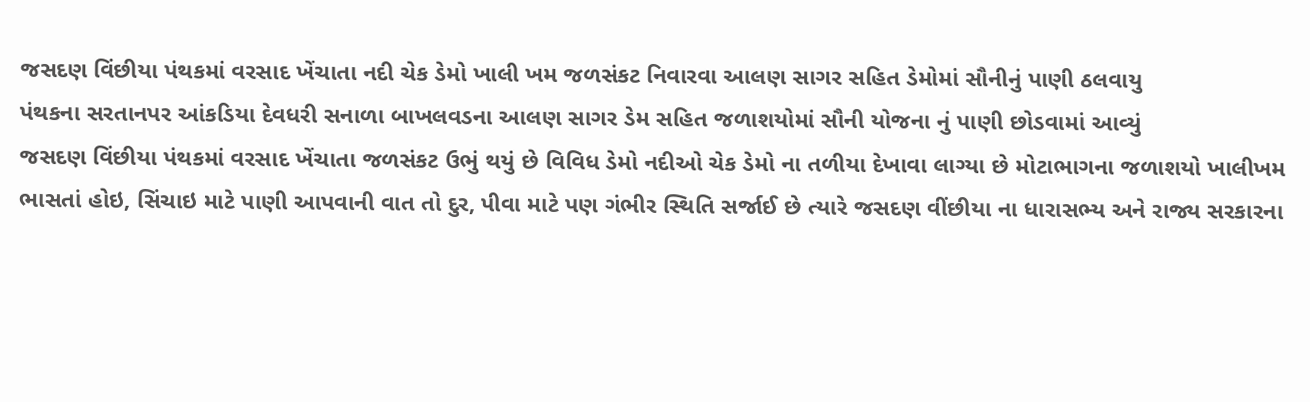જસદણ વિંછીયા પંથકમાં વરસાદ ખેંચાતા નદી ચેક ડેમો ખાલી ખમ જળસંકટ નિવારવા આલણ સાગર સહિત ડેમોમાં સૌનીનું પાણી ઠલવાયુ
પંથકના સરતાનપર આંકડિયા દેવધરી સનાળા બાખલવડના આલણ સાગર ડેમ સહિત જળાશયોમાં સૌની યોજના નું પાણી છોડવામાં આવ્યું
જસદણ વિંછીયા પંથકમાં વરસાદ ખેંચાતા જળસંકટ ઉભું થયું છે વિવિધ ડેમો નદીઓ ચેક ડેમો ના તળીયા દેખાવા લાગ્યા છે મોટાભાગના જળાશયો ખાલીખમ ભાસતાં હોઇ, સિંચાઇ માટે પાણી આપવાની વાત તો દુર, પીવા માટે પણ ગંભીર સ્થિતિ સર્જાઈ છે ત્યારે જસદણ વીંછીયા ના ધારાસભ્ય અને રાજ્ય સરકારના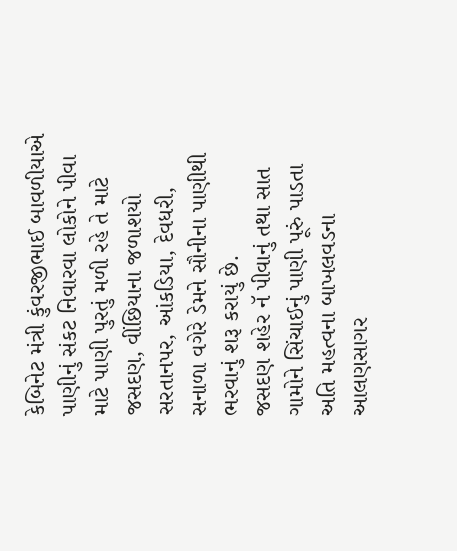કેબિનેટ મંત્રી કુંવરજીભાઈ બાવળીયાએ પાણીનું સંકટ નિવારવા લોકોને પીવા માટે પાણી પુરતું મળી રહે તે માટે જસદણ, વીંછિયાના જળાશયો સરતાનપર, આંકડિયા, દેવધરી, સનાળા વગેરે ડેમને સૌનીના પાણીથી ભરવાનું શરૂ કરાયું છે.
જસદણ શહેર નૅ પીવાનું તથા સાત ગામોને સિંચાઈનું પાણી પૂરું પાડતા અતિ મહત્વના બાખલવડના આલણસાગર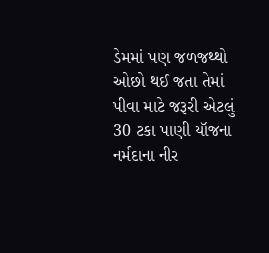ડેમમાં પણ જળજથ્થો ઓછો થઈ જતા તેમાં પીવા માટે જરૂરી એટલું 30 ટકા પાણી યૉજના નર્મદાના નીર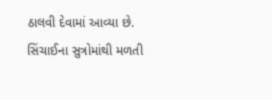ઠાલવી દેવામાં આવ્યા છે. સિંચાઈના સુત્રોમાંથી મળતી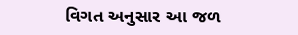વિગત અનુસાર આ જળ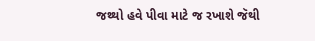જથ્થો હવે પીવા માટે જ રખાશે જૅથી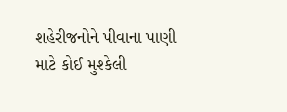શહેરીજનોને પીવાના પાણી માટે કોઈ મુશ્કેલી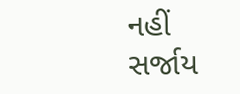નહીં સર્જાય